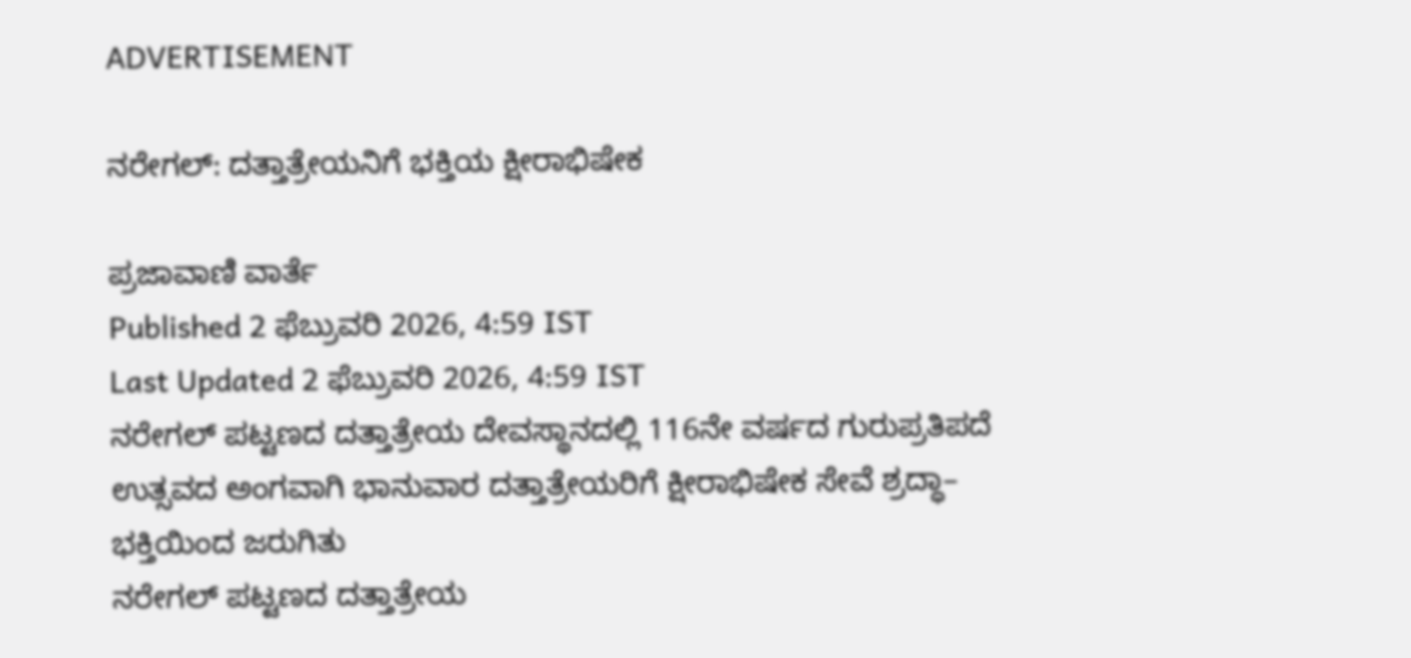ADVERTISEMENT

ನರೇಗಲ್: ದತ್ತಾತ್ರೇಯನಿಗೆ ಭಕ್ತಿಯ ಕ್ಷೀರಾಭಿಷೇಕ

ಪ್ರಜಾವಾಣಿ ವಾರ್ತೆ
Published 2 ಫೆಬ್ರುವರಿ 2026, 4:59 IST
Last Updated 2 ಫೆಬ್ರುವರಿ 2026, 4:59 IST
ನರೇಗಲ್ ಪಟ್ಟಣದ ದತ್ತಾತ್ರೇಯ ದೇವಸ್ಥಾನದಲ್ಲಿ 116ನೇ ವರ್ಷದ ಗುರುಪ್ರತಿಪದೆ ಉತ್ಸವದ ಅಂಗವಾಗಿ ಭಾನುವಾರ ದತ್ತಾತ್ರೇಯರಿಗೆ ಕ್ಷೀರಾಭಿಷೇಕ ಸೇವೆ ಶ್ರದ್ಧಾ– ಭಕ್ತಿಯಿಂದ ಜರುಗಿತು
ನರೇಗಲ್ ಪಟ್ಟಣದ ದತ್ತಾತ್ರೇಯ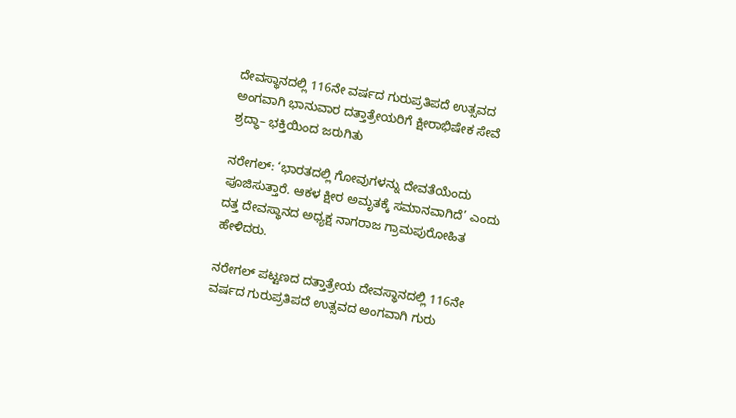ದೇವಸ್ಥಾನದಲ್ಲಿ 116ನೇ ವರ್ಷದ ಗುರುಪ್ರತಿಪದೆ ಉತ್ಸವದ ಅಂಗವಾಗಿ ಭಾನುವಾರ ದತ್ತಾತ್ರೇಯರಿಗೆ ಕ್ಷೀರಾಭಿಷೇಕ ಸೇವೆ ಶ್ರದ್ಧಾ– ಭಕ್ತಿಯಿಂದ ಜರುಗಿತು

ನರೇಗಲ್: ‘ಭಾರತದಲ್ಲಿ ಗೋವುಗಳನ್ನು ದೇವತೆಯೆಂದು ಪೂಜಿಸುತ್ತಾರೆ. ಆಕಳ ಕ್ಷೀರ ಅಮೃತಕ್ಕೆ ಸಮಾನವಾಗಿದೆ’ ಎಂದು ದತ್ತ ದೇವಸ್ಥಾನದ ಅಧ್ಯಕ್ಷ ನಾಗರಾಜ ಗ್ರಾಮಪುರೋಹಿತ ಹೇಳಿದರು.

ನರೇಗಲ್‌ ಪಟ್ಟಣದ ದತ್ತಾತ್ರೇಯ ದೇವಸ್ಥಾನದಲ್ಲಿ 116ನೇ ವರ್ಷದ ಗುರುಪ್ರತಿಪದೆ ಉತ್ಸವದ ಅಂಗವಾಗಿ ಗುರು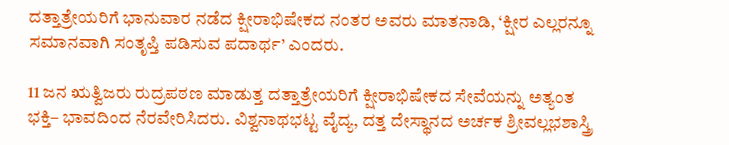ದತ್ತಾತ್ರೇಯರಿಗೆ ಭಾನುವಾರ ನಡೆದ ಕ್ಷೀರಾಭಿಷೇಕದ ನಂತರ ಅವರು ಮಾತನಾಡಿ, ‘ಕ್ಷೀರ ಎಲ್ಲರನ್ನೂ ಸಮಾನವಾಗಿ ಸಂತೃಪ್ತಿ ಪಡಿಸುವ ಪದಾರ್ಥ’ ಎಂದರು.

11 ಜನ ಋತ್ವಿಜರು ರುದ್ರಪಠಣ ಮಾಡುತ್ತ ದತ್ತಾತ್ರೇಯರಿಗೆ ಕ್ಷೀರಾಭಿಷೇಕದ ಸೇವೆಯನ್ನು ಅತ್ಯಂತ ಭಕ್ತಿ– ಭಾವದಿಂದ ನೆರವೇರಿಸಿದರು. ವಿಶ್ವನಾಥಭಟ್ಟ ವೈದ್ಯ, ದತ್ತ ದೇಸ್ಥಾನದ ಅರ್ಚಕ ಶ್ರೀವಲ್ಲಭಶಾಸ್ತ್ರಿ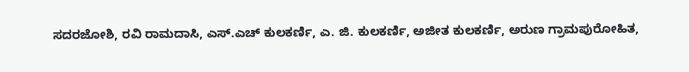ಸದರಜೋಶಿ, ರವಿ ರಾಮದಾಸಿ, ಎಸ್.ಎಚ್ ಕುಲಕರ್ಣಿ, ಎ. ಜಿ. ಕುಲಕರ್ಣಿ, ಅಜೀತ ಕುಲಕರ್ಣಿ, ಅರುಣ ಗ್ರಾಮಪುರೋಹಿತ,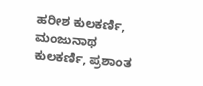ಹರೀಶ ಕುಲಕರ್ಣಿ, ಮಂಜುನಾಥ ಕುಲಕರ್ಣಿ, ಪ್ರಶಾಂತ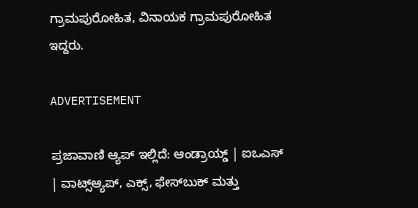ಗ್ರಾಮಪುರೋಹಿತ, ವಿನಾಯಕ ಗ್ರಾಮಪುರೋಹಿತ ಇದ್ದರು.

ADVERTISEMENT

ಪ್ರಜಾವಾಣಿ ಆ್ಯಪ್ ಇಲ್ಲಿದೆ: ಆಂಡ್ರಾಯ್ಡ್ | ಐಒಎಸ್ | ವಾಟ್ಸ್ಆ್ಯಪ್, ಎಕ್ಸ್, ಫೇಸ್‌ಬುಕ್ ಮತ್ತು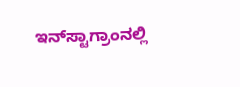ಇನ್‌ಸ್ಟಾಗ್ರಾಂನಲ್ಲಿ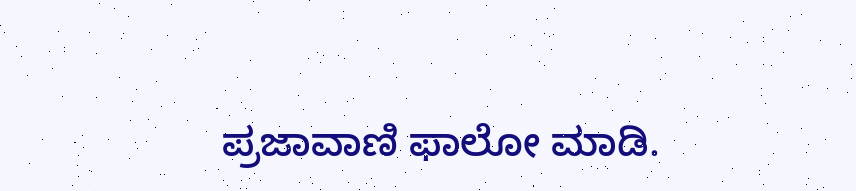ಪ್ರಜಾವಾಣಿ ಫಾಲೋ ಮಾಡಿ.